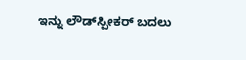ಇನ್ನು ಲೌಡ್‌ಸ್ಪೀಕರ್‌ ಬದಲು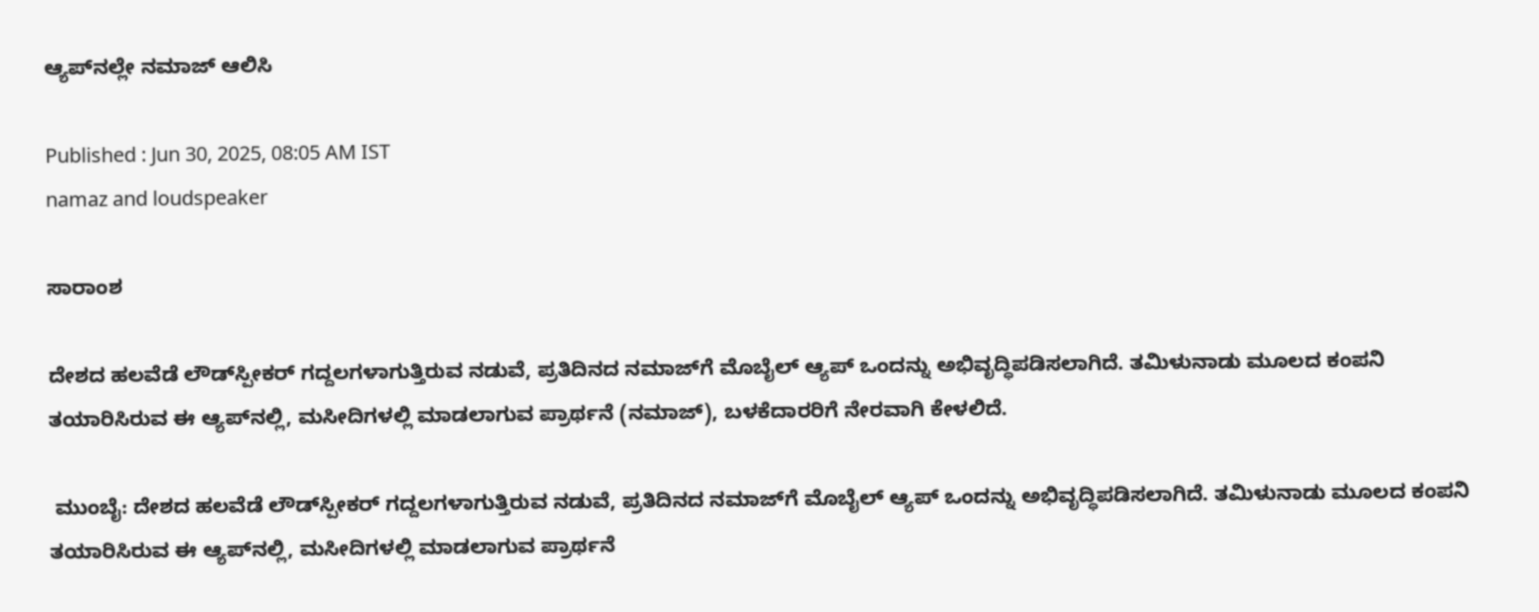ಆ್ಯಪ್‌ನಲ್ಲೇ ನಮಾಜ್‌ ಆಲಿಸಿ

Published : Jun 30, 2025, 08:05 AM IST
namaz and loudspeaker

ಸಾರಾಂಶ

ದೇಶದ ಹಲವೆಡೆ ಲೌಡ್‌ಸ್ಪೀಕರ್‌ ಗದ್ದಲಗಳಾಗುತ್ತಿರುವ ನಡುವೆ, ಪ್ರತಿದಿನದ ನಮಾಜ್‌ಗೆ ಮೊಬೈಲ್‌ ಆ್ಯಪ್‌ ಒಂದನ್ನು ಅಭಿವೃದ್ಧಿಪಡಿಸಲಾಗಿದೆ. ತಮಿಳುನಾಡು ಮೂಲದ ಕಂಪನಿ ತಯಾರಿಸಿರುವ ಈ ಆ್ಯಪ್‌ನಲ್ಲಿ, ಮಸೀದಿಗಳಲ್ಲಿ ಮಾಡಲಾಗುವ ಪ್ರಾರ್ಥನೆ (ನಮಾಜ್‌), ಬಳಕೆದಾರರಿಗೆ ನೇರವಾಗಿ ಕೇಳಲಿದೆ.

 ಮುಂಬೈ: ದೇಶದ ಹಲವೆಡೆ ಲೌಡ್‌ಸ್ಪೀಕರ್‌ ಗದ್ದಲಗಳಾಗುತ್ತಿರುವ ನಡುವೆ, ಪ್ರತಿದಿನದ ನಮಾಜ್‌ಗೆ ಮೊಬೈಲ್‌ ಆ್ಯಪ್‌ ಒಂದನ್ನು ಅಭಿವೃದ್ಧಿಪಡಿಸಲಾಗಿದೆ. ತಮಿಳುನಾಡು ಮೂಲದ ಕಂಪನಿ ತಯಾರಿಸಿರುವ ಈ ಆ್ಯಪ್‌ನಲ್ಲಿ, ಮಸೀದಿಗಳಲ್ಲಿ ಮಾಡಲಾಗುವ ಪ್ರಾರ್ಥನೆ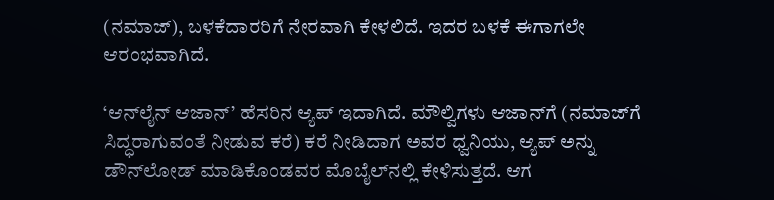(ನಮಾಜ್‌), ಬಳಕೆದಾರರಿಗೆ ನೇರವಾಗಿ ಕೇಳಲಿದೆ. ಇದರ ಬಳಕೆ ಈಗಾಗಲೇ ಆರಂಭವಾಗಿದೆ.

‘ಆನ್‌ಲೈನ್‌ ಆಜಾನ್‌’ ಹೆಸರಿನ ಆ್ಯಪ್‌ ಇದಾಗಿದೆ. ಮೌಲ್ವಿಗಳು ಆಜಾನ್‌ಗೆ (ನಮಾಜ್‌ಗೆ ಸಿದ್ಧರಾಗುವಂತೆ ನೀಡುವ ಕರೆ) ಕರೆ ನೀಡಿದಾಗ ಅವರ ಧ್ವನಿಯು, ಆ್ಯಪ್‌ ಅನ್ನು ಡೌನ್‌ಲೋಡ್‌ ಮಾಡಿಕೊಂಡವರ ಮೊಬೈಲ್‌ನಲ್ಲಿ ಕೇಳಿಸುತ್ತದೆ. ಆಗ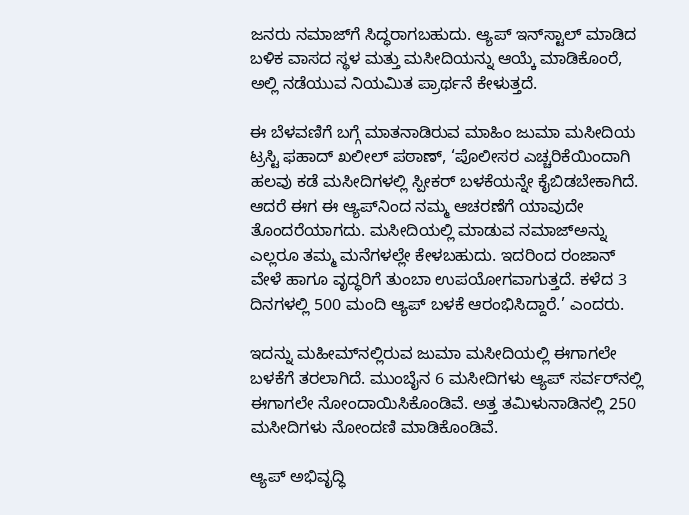ಜನರು ನಮಾಜ್‌ಗೆ ಸಿದ್ಧರಾಗಬಹುದು. ಆ್ಯಪ್‌ ಇನ್‌ಸ್ಟಾಲ್‌ ಮಾಡಿದ ಬಳಿಕ ವಾಸದ ಸ್ಥಳ ಮತ್ತು ಮಸೀದಿಯನ್ನು ಆಯ್ಕೆ ಮಾಡಿಕೊಂರೆ, ಅಲ್ಲಿ ನಡೆಯುವ ನಿಯಮಿತ ಪ್ರಾರ್ಥನೆ ಕೇಳುತ್ತದೆ.

ಈ ಬೆಳವಣಿಗೆ ಬಗ್ಗೆ ಮಾತನಾಡಿರುವ ಮಾಹಿಂ ಜುಮಾ ಮಸೀದಿಯ ಟ್ರಸ್ಟಿ ಫಹಾದ್‌ ಖಲೀಲ್‌ ಪಠಾಣ್‌, ‘ಪೊಲೀಸರ ಎಚ್ಚರಿಕೆಯಿಂದಾಗಿ ಹಲವು ಕಡೆ ಮಸೀದಿಗಳಲ್ಲಿ ಸ್ಪೀಕರ್‌ ಬಳಕೆಯನ್ನೇ ಕೈಬಿಡಬೇಕಾಗಿದೆ. ಆದರೆ ಈಗ ಈ ಆ್ಯಪ್‌ನಿಂದ ನಮ್ಮ ಆಚರಣೆಗೆ ಯಾವುದೇ ತೊಂದರೆಯಾಗದು. ಮಸೀದಿಯಲ್ಲಿ ಮಾಡುವ ನಮಾಜ್‌ಅನ್ನು ಎಲ್ಲರೂ ತಮ್ಮ ಮನೆಗಳಲ್ಲೇ ಕೇಳಬಹುದು. ಇದರಿಂದ ರಂಜಾನ್‌ ವೇಳೆ ಹಾಗೂ ವೃದ್ಧರಿಗೆ ತುಂಬಾ ಉಪಯೋಗವಾಗುತ್ತದೆ. ಕಳೆದ 3 ದಿನಗಳಲ್ಲಿ 500 ಮಂದಿ ಆ್ಯಪ್‌ ಬಳಕೆ ಆರಂಭಿಸಿದ್ದಾರೆ.’ ಎಂದರು.

ಇದನ್ನು ಮಹೀಮ್‌ನಲ್ಲಿರುವ ಜುಮಾ ಮಸೀದಿಯಲ್ಲಿ ಈಗಾಗಲೇ ಬಳಕೆಗೆ ತರಲಾಗಿದೆ. ಮುಂಬೈನ 6 ಮಸೀದಿಗಳು ಆ್ಯಪ್‌ ಸರ್ವರ್‌ನಲ್ಲಿ ಈಗಾಗಲೇ ನೋಂದಾಯಿಸಿಕೊಂಡಿವೆ. ಅತ್ತ ತಮಿಳುನಾಡಿನಲ್ಲಿ 250 ಮಸೀದಿಗಳು ನೋಂದಣಿ ಮಾಡಿಕೊಂಡಿವೆ.

ಆ್ಯಪ್‌ ಅಭಿವೃದ್ಧಿ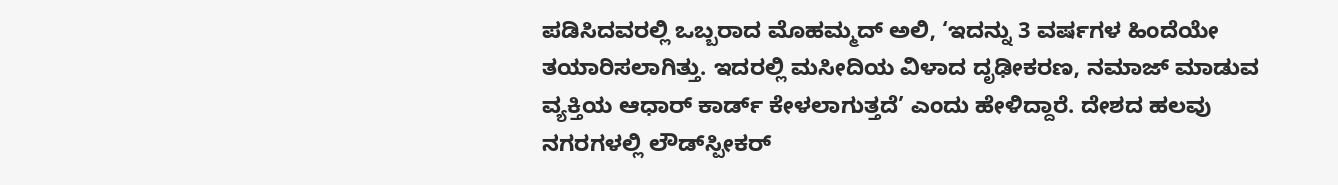ಪಡಿಸಿದವರಲ್ಲಿ ಒಬ್ಬರಾದ ಮೊಹಮ್ಮದ್‌ ಅಲಿ, ‘ಇದನ್ನು 3 ವರ್ಷಗಳ ಹಿಂದೆಯೇ ತಯಾರಿಸಲಾಗಿತ್ತು. ಇದರಲ್ಲಿ ಮಸೀದಿಯ ವಿಳಾದ ದೃಢೀಕರಣ, ನಮಾಜ್‌ ಮಾಡುವ ವ್ಯಕ್ತಿಯ ಆಧಾರ್‌ ಕಾರ್ಡ್‌ ಕೇಳಲಾಗುತ್ತದೆ’ ಎಂದು ಹೇಳಿದ್ದಾರೆ. ದೇಶದ ಹಲವು ನಗರಗಳಲ್ಲಿ ಲೌಡ್‌ಸ್ಪೀಕರ್‌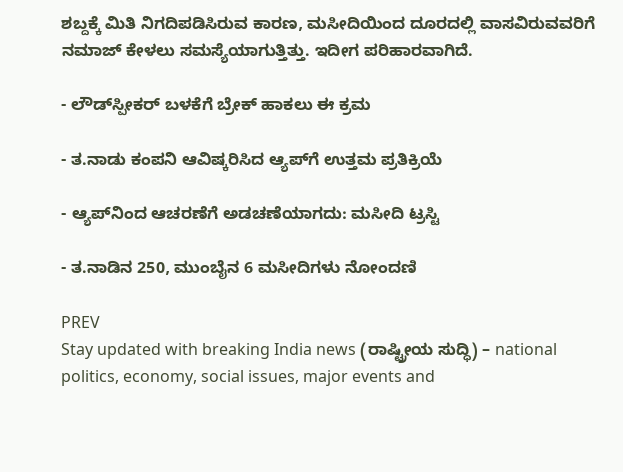ಶಬ್ದಕ್ಕೆ ಮಿತಿ ನಿಗದಿಪಡಿಸಿರುವ ಕಾರಣ, ಮಸೀದಿಯಿಂದ ದೂರದಲ್ಲಿ ವಾಸವಿರುವವರಿಗೆ ನಮಾಜ್‌ ಕೇಳಲು ಸಮಸ್ಯೆಯಾಗುತ್ತಿತ್ತು. ಇದೀಗ ಪರಿಹಾರವಾಗಿದೆ.

- ಲೌಡ್‌ಸ್ಪೀಕರ್‌ ಬಳಕೆಗೆ ಬ್ರೇಕ್‌ ಹಾಕಲು ಈ ಕ್ರಮ

- ತ.ನಾಡು ಕಂಪನಿ ಆವಿಷ್ಕರಿಸಿದ ಆ್ಯಪ್‌ಗೆ ಉತ್ತಮ ಪ್ರತಿಕ್ರಿಯೆ

- ಆ್ಯಪ್‌ನಿಂದ ಆಚರಣೆಗೆ ಅಡಚಣೆಯಾಗದು: ಮಸೀದಿ ಟ್ರಸ್ಟಿ

- ತ.ನಾಡಿನ 250, ಮುಂಬೈನ 6 ಮಸೀದಿಗಳು ನೋಂದಣಿ

PREV
Stay updated with breaking India news (ರಾಷ್ಟ್ರೀಯ ಸುದ್ಧಿ) – national politics, economy, social issues, major events and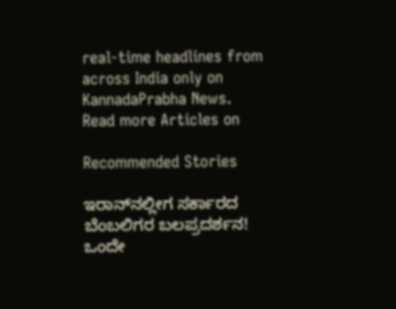real‑time headlines from across India only on KannadaPrabha News.
Read more Articles on

Recommended Stories

ಇರಾನ್‌ನಲ್ಲೀಗ ಸರ್ಕಾರದ ಬೆಂಬಲಿಗರ ಬಲಪ್ರದರ್ಶನ!
ಒಂದೇ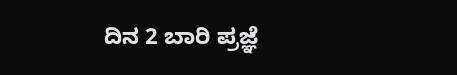ದಿನ 2 ಬಾರಿ ಪ್ರಜ್ಞೆ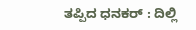ತಪ್ಪಿದ ಧನಕರ್‌ : ದಿಲ್ಲಿ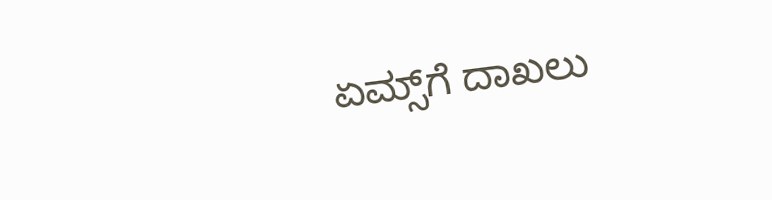ಏಮ್ಸ್‌ಗೆ ದಾಖಲು